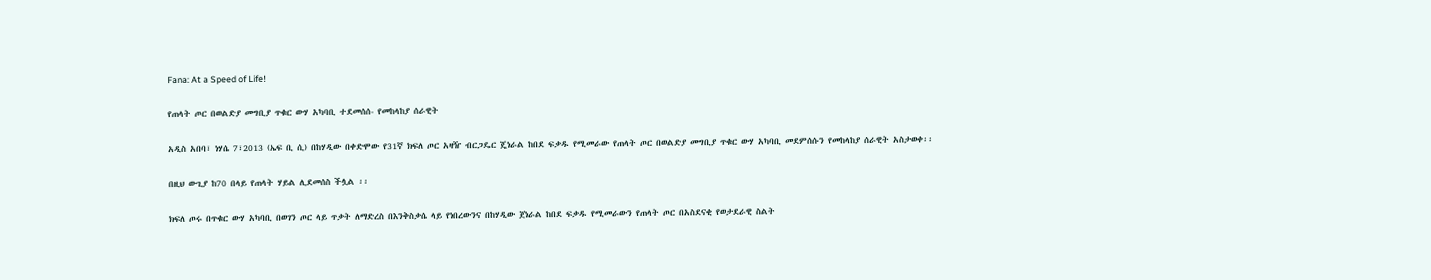Fana: At a Speed of Life!

የጠላት ጦር በወልድያ መግቢያ ጥቁር ውሃ አካባቢ ተደመሰሰ- የመከላከያ ሰራዊት

አዲስ አበባ፣ ነሃሴ 7፣2013 (ኤፍ ቢ ሲ) በከሃዲው በቀድሞው የ31ኛ ክፍለ ጦር አዛዥ ብርጋዴር ጄነራል ከበደ ፍቃዱ የሚመራው የጠላት ጦር በወልድያ መግቢያ ጥቁር ውሃ አካባቢ መደምሰሱን የመከላከያ ሰራዊት አስታወቀ፡፡

በዚህ ውጊያ ከ70 በላይ የጠላት ሃይል ሊደመሰስ ችሏል ፡፡

ክፍለ ጦሩ በጥቁር ውሃ አካባቢ በወገን ጦር ላይ ጥቃት ለማድረስ በእንቅስቃሴ ላይ የነበረውንና በከሃዲው ጀነራል ከበደ ፍቃዱ የሚመራውን የጠላት ጦር በአስደናቂ የወታደራዊ ስልት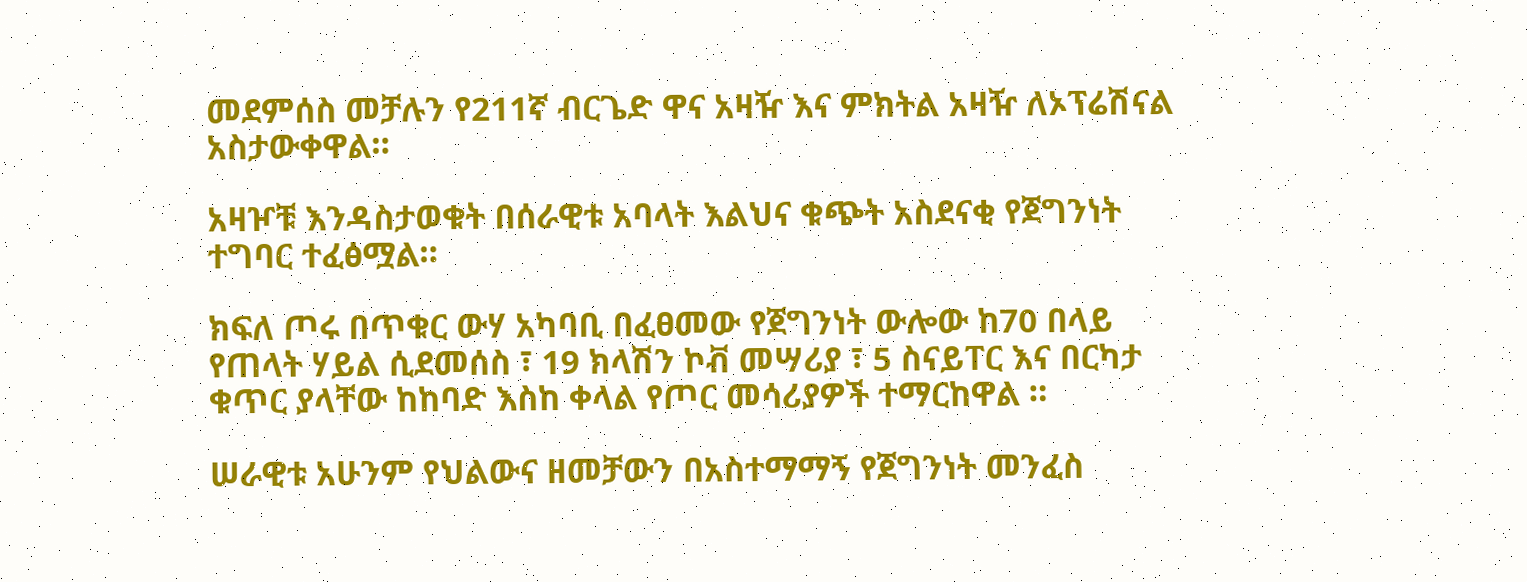መደምሰስ መቻሉን የ211ኛ ብርጌድ ዋና አዛዥ እና ምክትል አዛዥ ለኦፕሬሽናል አስታውቀዋል።

አዛዦቹ እንዳስታወቁት በሰራዊቱ አባላት እልህና ቁጭት አስደናቂ የጀግንነት ተግባር ተፈፅሟል።

ክፍለ ጦሩ በጥቁር ውሃ አካባቢ በፈፀመው የጀግንነት ውሎው ከ70 በላይ የጠላት ሃይል ሲደመሰስ ፣ 19 ክላሽን ኮቭ መሣሪያ ፣ 5 ስናይፐር እና በርካታ ቁጥር ያላቸው ከከባድ እስከ ቀላል የጦር መሳሪያዎች ተማርከዋል ።

ሠራዊቱ አሁንም የህልውና ዘመቻውን በአስተማማኝ የጀግንነት መንፈስ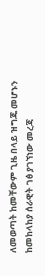ለመወጣት ከመቸውም ጊዜ በላይ ዝግጁ መሆኑን ከመከላከያ ሰራዊት ገፅ ያገኘነው መረጃ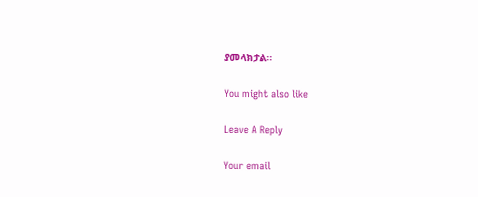ያመላክታል፡፡

You might also like

Leave A Reply

Your email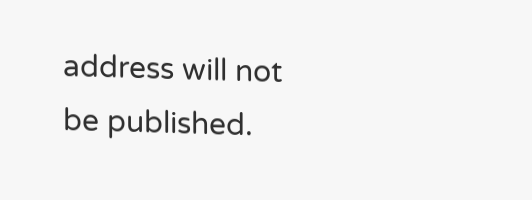address will not be published.